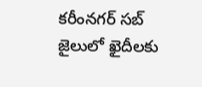కరీంనగర్ సబ్ జైలులో ఖైదీలకు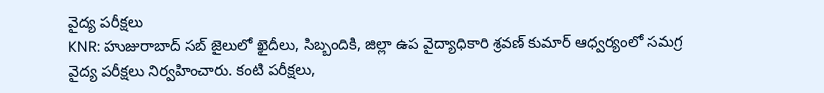వైద్య పరీక్షలు
KNR: హుజురాబాద్ సబ్ జైలులో ఖైదీలు, సిబ్బందికి, జిల్లా ఉప వైద్యాధికారి శ్రవణ్ కుమార్ ఆధ్వర్యంలో సమగ్ర వైద్య పరీక్షలు నిర్వహించారు. కంటి పరీక్షలు,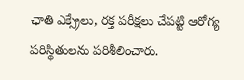ఛాతి ఎక్స్రేలు, రక్త పరీక్షలు చేపట్టి ఆరోగ్య పరిస్థితులను పరిశీలించారు.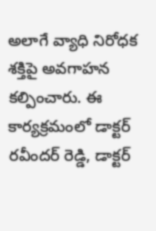అలాగే వ్యాధి నిరోధక శక్తిపై అవగాహన కల్పించారు. ఈ కార్యక్రమంలో డాక్టర్ రవీందర్ రెడ్డి, డాక్టర్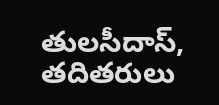తులసీదాస్, తదితరులు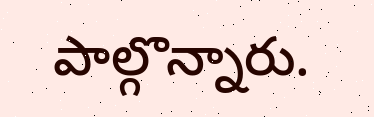పాల్గొన్నారు.